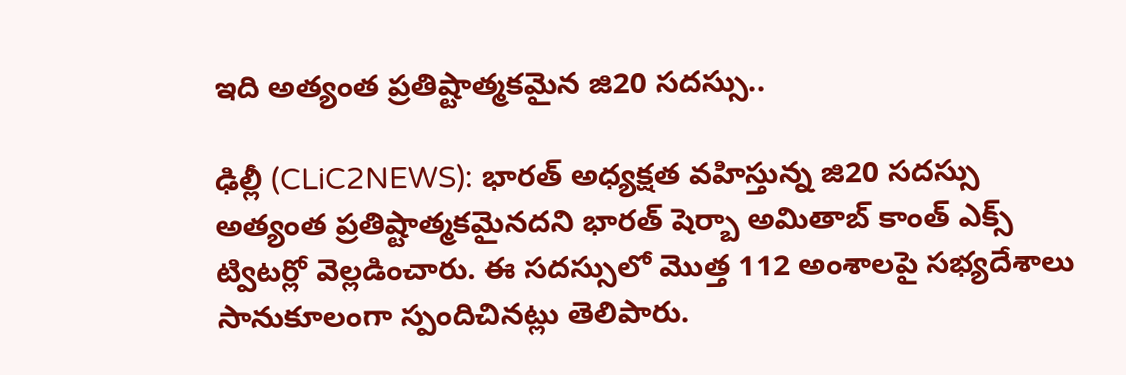ఇది అత్యంత ప్ర‌తిష్టాత్మ‌కమైన జి20 స‌ద‌స్సు..

ఢిల్లీ (CLiC2NEWS): భార‌త్ అధ్యక్ష‌త వ‌హిస్తున్న జి20 స‌ద‌స్సు అత్యంత ప్ర‌తిష్టాత్మ‌క‌మైన‌ద‌ని భార‌త్ షెర్బా అమితాబ్ కాంత్ ఎక్స్ ట్విట‌ర్లో వెల్ల‌డించారు. ఈ స‌ద‌స్సులో మొత్త 112 అంశాల‌పై స‌భ్య‌దేశాలు సానుకూలంగా స్పందిచిన‌ట్లు తెలిపారు.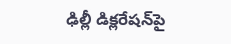ఢిల్లీ డిక్ల‌రేష‌న్‌పై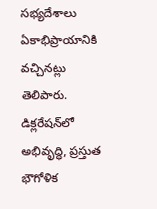స‌భ్య‌దేశాలు ఏకాభిప్రాయానికి వ‌చ్చిన‌ట్లు తెలిపారు. డిక్ల‌రేష‌న్‌లో అభివృద్ధి, ప్ర‌స్తుత భౌగోళిక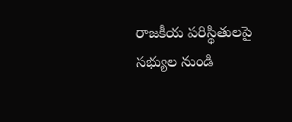రాజ‌కీయ ప‌రిస్థితుల‌పై స‌భ్యుల నుండి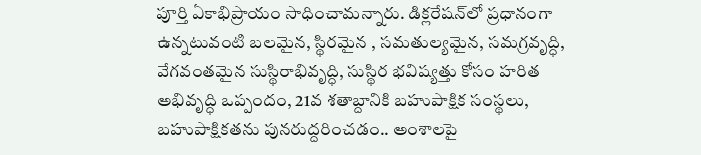పూర్తి ఏకాభిప్రాయం సాధించామ‌న్నారు. డిక్ల‌రేష‌న్‌లో ప్ర‌ధానంగా ఉన్న‌టువంటి బ‌ల‌మైన, స్థిర‌మైన , స‌మ‌తుల్య‌మైన‌, స‌మ‌గ్ర‌వృద్ధి, వేగ‌వంతమైన సుస్థిరాభివృద్ధి, సుస్థిర భ‌విష్య‌త్తు కోసం హ‌రిత అభివృద్ధి ఒప్పందం, 21వ శ‌తాబ్దానికి బ‌హుపాక్షిక సంస్థ‌లు, బహుపాక్షిక‌త‌ను పున‌రుద్ద‌రించ‌డం.. అంశాల‌పై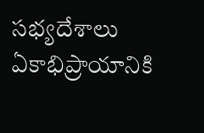సభ్య‌దేశాలు ఏకాభిప్రాయానికి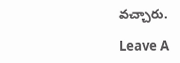వ‌చ్చారు.

Leave A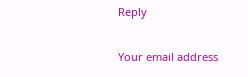Reply

Your email address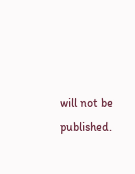will not be published.